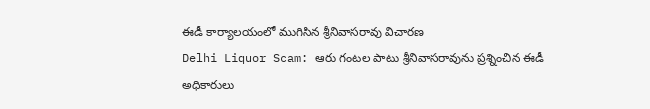ఈడీ కార్యాలయంలో ముగిసిన శ్రీనివాసరావు విచారణ
Delhi Liquor Scam: ఆరు గంటల పాటు శ్రీనివాసరావును ప్రశ్నించిన ఈడీ అధికారులు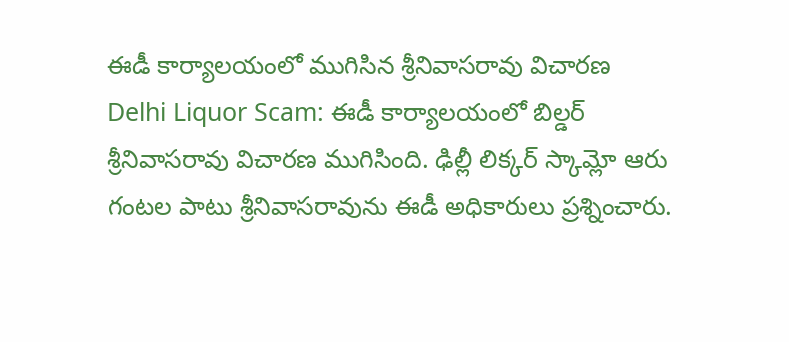ఈడీ కార్యాలయంలో ముగిసిన శ్రీనివాసరావు విచారణ
Delhi Liquor Scam: ఈడీ కార్యాలయంలో బిల్డర్ శ్రీనివాసరావు విచారణ ముగిసింది. ఢిల్లీ లిక్కర్ స్కామ్లో ఆరు గంటల పాటు శ్రీనివాసరావును ఈడీ అధికారులు ప్రశ్నించారు.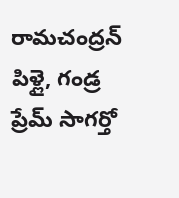రామచంద్రన్ పిళ్లై, గండ్ర ప్రేమ్ సాగర్తో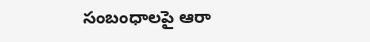సంబంధాలపై ఆరా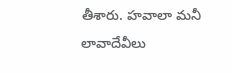తీశారు. హవాలా మనీ లావాదేవీలు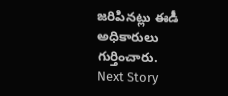జరిపినట్లు ఈడీ అధికారులు గుర్తించారు.
Next Story